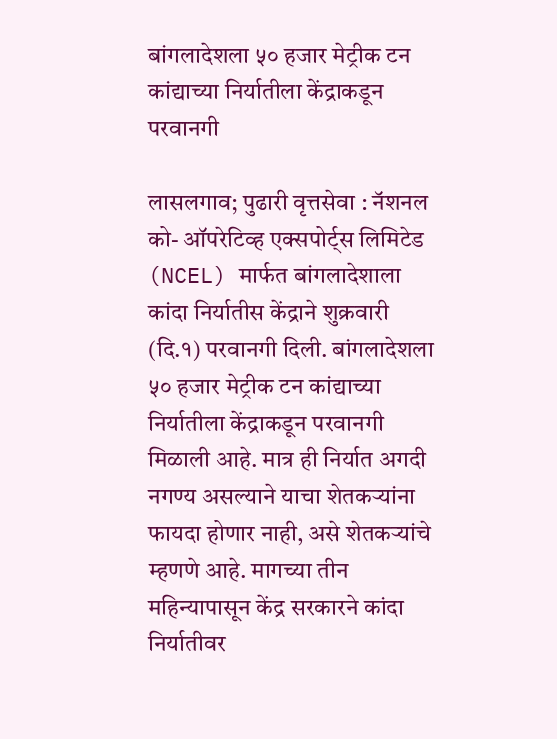बांगलादेशला ५० हजार मेट्रीक टन कांद्याच्या निर्यातीला केंद्राकडून परवानगी

लासलगाव; पुढारी वृत्तसेवा : नॅशनल को- ऑपरेटिव्ह एक्सपोर्ट्स लिमिटेड (NCEL) मार्फत बांगलादेशाला कांदा निर्यातीस केंद्राने शुक्रवारी (दि.१) परवानगी दिली. बांगलादेशला ५० हजार मेट्रीक टन कांद्याच्या निर्यातीला केंद्राकडून परवानगी मिळाली आहे. मात्र ही निर्यात अगदी नगण्य असल्याने याचा शेतकऱ्यांना फायदा होणार नाही, असे शेतकऱ्यांचे म्हणणे आहे. मागच्या तीन महिन्यापासून केंद्र सरकारने कांदा निर्यातीवर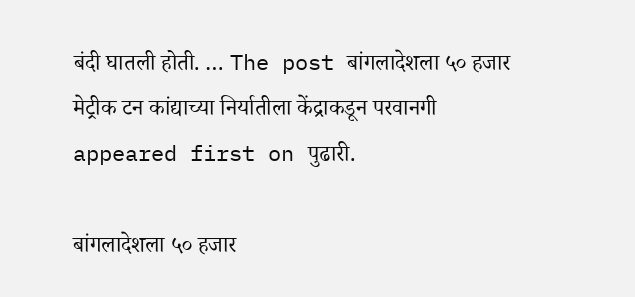बंदी घातली होती. … The post बांगलादेशला ५० हजार मेट्रीक टन कांद्याच्या निर्यातीला केंद्राकडून परवानगी appeared first on पुढारी.

बांगलादेशला ५० हजार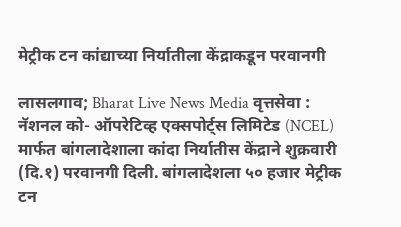मेट्रीक टन कांद्याच्या निर्यातीला केंद्राकडून परवानगी

लासलगाव; Bharat Live News Media वृत्तसेवा : नॅशनल को- ऑपरेटिव्ह एक्सपोर्ट्स लिमिटेड (NCEL) मार्फत बांगलादेशाला कांदा निर्यातीस केंद्राने शुक्रवारी (दि.१) परवानगी दिली. बांगलादेशला ५० हजार मेट्रीक टन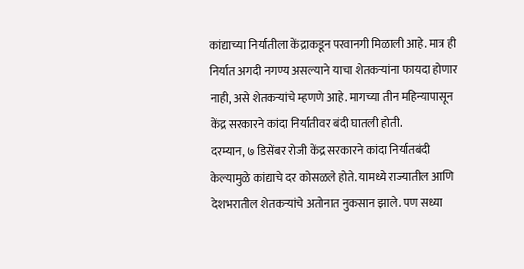कांद्याच्या निर्यातीला केंद्राकडून परवानगी मिळाली आहे. मात्र ही निर्यात अगदी नगण्य असल्याने याचा शेतकऱ्यांना फायदा होणार नाही, असे शेतकऱ्यांचे म्हणणे आहे. मागच्या तीन महिन्यापासून केंद्र सरकारने कांदा निर्यातीवर बंदी घातली होती.
दरम्यान, ७ डिसेंबर रोजी केंद्र सरकारने कांदा निर्यातबंदी केल्यामुळे कांद्याचे दर कोसळले होते. यामध्ये राज्यातील आणि देशभरातील शेतकऱ्यांचे अतोनात नुकसान झाले. पण सध्या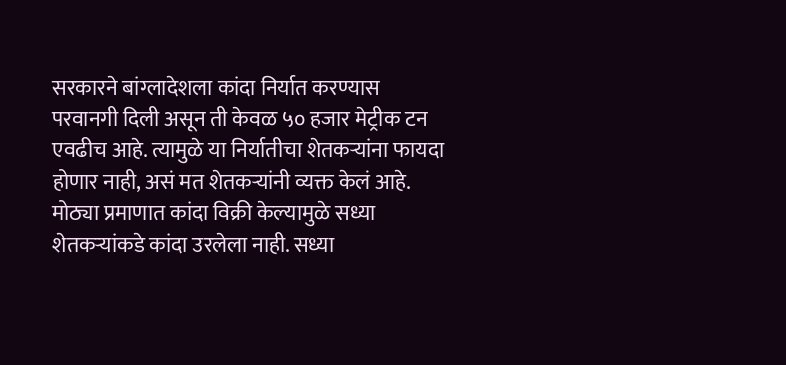सरकारने बांग्लादेशला कांदा निर्यात करण्यास परवानगी दिली असून ती केवळ ५० हजार मेट्रीक टन एवढीच आहे. त्यामुळे या निर्यातीचा शेतकऱ्यांना फायदा होणार नाही, असं मत शेतकऱ्यांनी व्यक्त केलं आहे.
मोठ्या प्रमाणात कांदा विक्री केल्यामुळे सध्या शेतकऱ्यांकडे कांदा उरलेला नाही. सध्या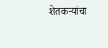शेतकऱ्यांचा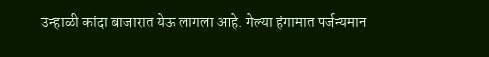उन्हाळी कांदा बाजारात येऊ लागला आहे. गेल्या हंगामात पर्जन्यमान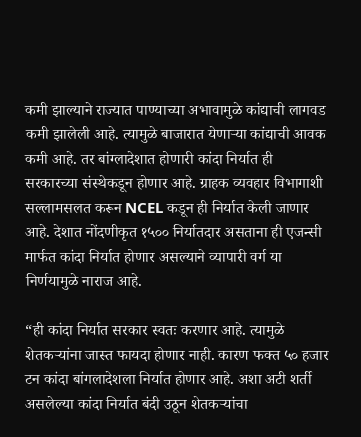कमी झाल्याने राज्यात पाण्याच्या अभावामुळे कांद्याची लागवड कमी झालेली आहे. त्यामुळे बाजारात येणाऱ्या कांद्याची आवक कमी आहे. तर बांग्लादेशात होणारी कांदा निर्यात ही सरकारच्या संस्थेकडून होणार आहे. ग्राहक व्यवहार विभागाशी सल्लामसलत करून NCEL कडून ही निर्यात केली जाणार आहे. देशात नोंदणीकृत १५०० निर्यातदार असताना ही एजन्सी मार्फत कांदा निर्यात होणार असल्याने व्यापारी वर्ग या निर्णयामुळे नाराज आहे.

“ही कांदा निर्यात सरकार स्वतः करणार आहे. त्यामुळे शेतकऱ्यांना जास्त फायदा होणार नाही. कारण फक्त ५० हजार टन कांदा बांगलादेशला निर्यात होणार आहे. अशा अटी शर्ती असलेल्या कांदा निर्यात बंदी उठून शेतकऱ्यांचा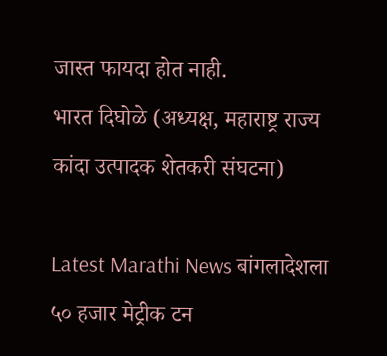जास्त फायदा होत नाही.
भारत दिघोळे (अध्यक्ष, महाराष्ट्र राज्य कांदा उत्पादक शेतकरी संघटना)

Latest Marathi News बांगलादेशला ५० हजार मेट्रीक टन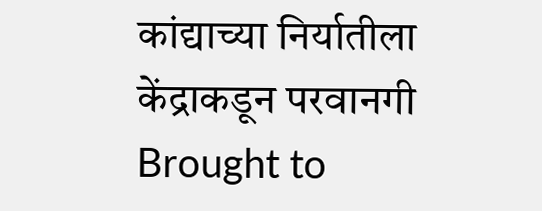कांद्याच्या निर्यातीला केंद्राकडून परवानगी Brought to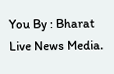You By : Bharat Live News Media.